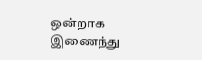ஒன்றாக இணைந்து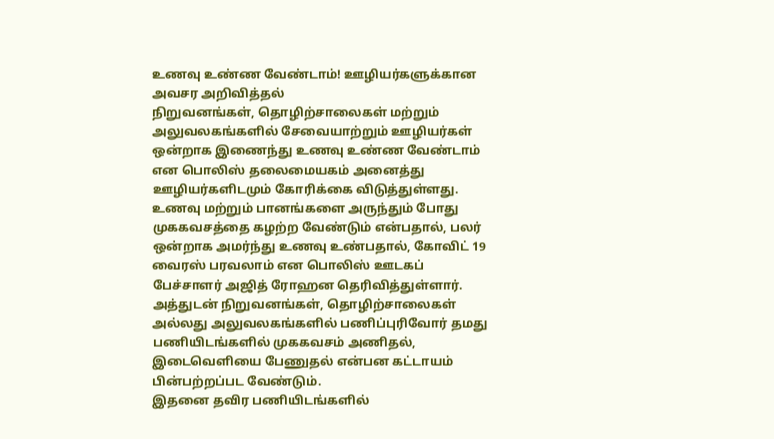உணவு உண்ண வேண்டாம்! ஊழியர்களுக்கான அவசர அறிவித்தல்
நிறுவனங்கள், தொழிற்சாலைகள் மற்றும் அலுவலகங்களில் சேவையாற்றும் ஊழியர்கள் ஒன்றாக இணைந்து உணவு உண்ண வேண்டாம் என பொலிஸ் தலைமையகம் அனைத்து ஊழியர்களிடமும் கோரிக்கை விடுத்துள்ளது.
உணவு மற்றும் பானங்களை அருந்தும் போது முககவசத்தை கழற்ற வேண்டும் என்பதால், பலர் ஒன்றாக அமர்ந்து உணவு உண்பதால், கோவிட் 19 வைரஸ் பரவலாம் என பொலிஸ் ஊடகப் பேச்சாளர் அஜித் ரோஹன தெரிவித்துள்ளார்.
அத்துடன் நிறுவனங்கள், தொழிற்சாலைகள் அல்லது அலுவலகங்களில் பணிப்புரிவோர் தமது பணியிடங்களில் முககவசம் அணிதல், இடைவெளியை பேணுதல் என்பன கட்டாயம் பின்பற்றப்பட வேண்டும்.
இதனை தவிர பணியிடங்களில்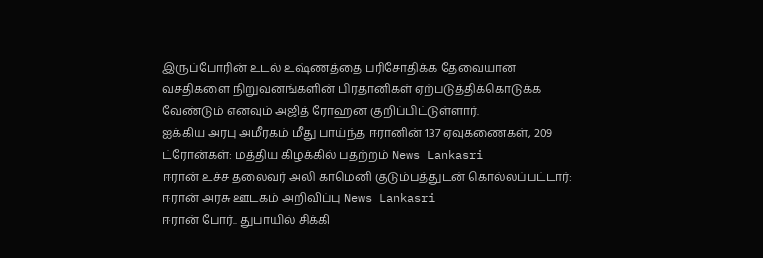இருப்போரின் உடல் உஷ்ணத்தை பரிசோதிக்க தேவையான வசதிகளை நிறுவனங்களின் பிரதானிகள் ஏற்படுத்திக்கொடுக்க வேண்டும் எனவும் அஜித் ரோஹன குறிப்பிட்டுள்ளார்.
ஐக்கிய அரபு அமீரகம் மீது பாய்ந்த ஈரானின் 137 ஏவுகணைகள், 209 ட்ரோன்கள்: மத்திய கிழக்கில் பதற்றம் News Lankasri
ஈரான் உச்ச தலைவர் அலி காமெனி குடும்பத்துடன் கொல்லப்பட்டார்: ஈரான் அரசு ஊடகம் அறிவிப்பு News Lankasri
ஈரான் போர்.. துபாயில் சிக்கி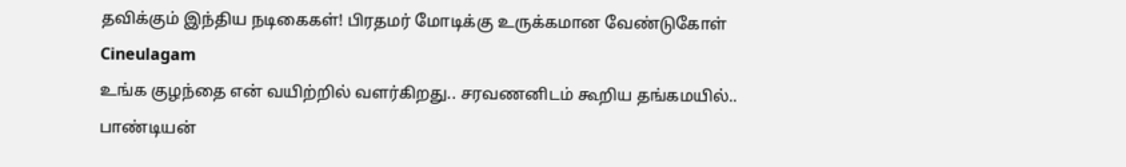தவிக்கும் இந்திய நடிகைகள்! பிரதமர் மோடிக்கு உருக்கமான வேண்டுகோள் Cineulagam
உங்க குழந்தை என் வயிற்றில் வளர்கிறது.. சரவணனிடம் கூறிய தங்கமயில்.. பாண்டியன்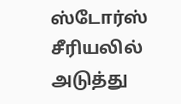ஸ்டோர்ஸ் சீரியலில் அடுத்து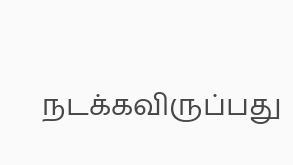நடக்கவிருப்பது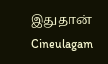இதுதான் Cineulagam